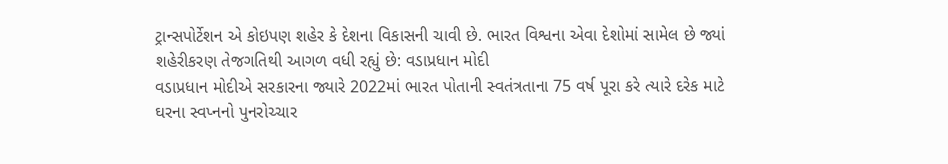ટ્રાન્સપોર્ટેશન એ કોઇપણ શહેર કે દેશના વિકાસની ચાવી છે. ભારત વિશ્વના એવા દેશોમાં સામેલ છે જ્યાં શહેરીકરણ તેજગતિથી આગળ વધી રહ્યું છે: વડાપ્રધાન મોદી
વડાપ્રધાન મોદીએ સરકારના જ્યારે 2022માં ભારત પોતાની સ્વતંત્રતાના 75 વર્ષ પૂરા કરે ત્યારે દરેક માટે ઘરના સ્વપ્નનો પુનરોચ્ચાર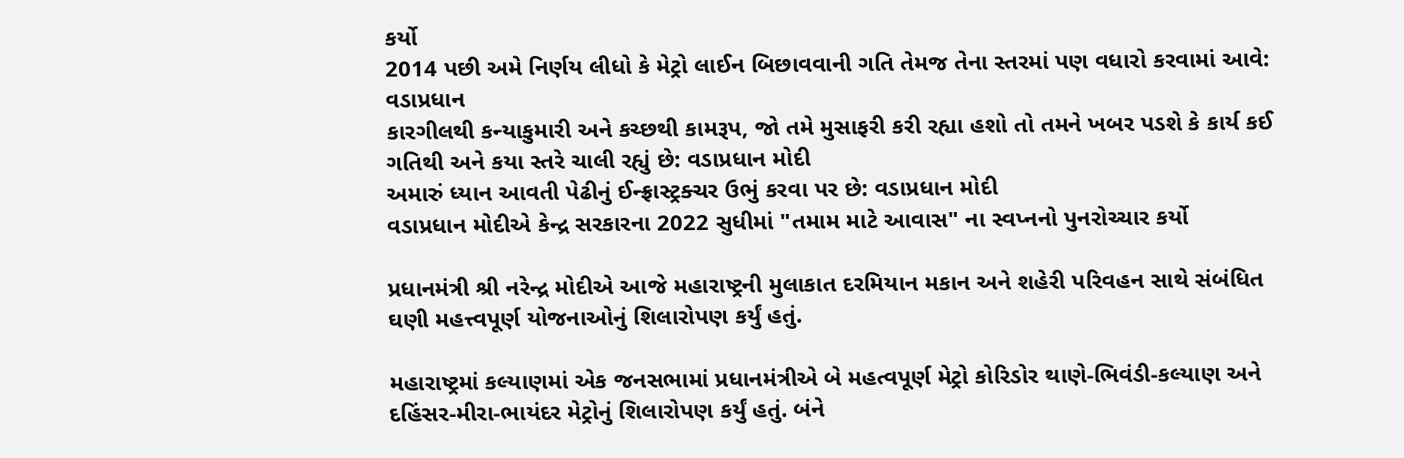કર્યો
2014 પછી અમે નિર્ણય લીધો કે મેટ્રો લાઈન બિછાવવાની ગતિ તેમજ તેના સ્તરમાં પણ વધારો કરવામાં આવે: વડાપ્રધાન
કારગીલથી કન્યાકુમારી અને કચ્છથી કામરૂપ, જો તમે મુસાફરી કરી રહ્યા હશો તો તમને ખબર પડશે કે કાર્ય કઈ ગતિથી અને કયા સ્તરે ચાલી રહ્યું છે: વડાપ્રધાન મોદી
અમારું ધ્યાન આવતી પેઢીનું ઈન્ફ્રાસ્ટ્રક્ચર ઉભું કરવા પર છે: વડાપ્રધાન મોદી
વડાપ્રધાન મોદીએ કેન્દ્ર સરકારના 2022 સુધીમાં "તમામ માટે આવાસ" ના સ્વપ્નનો પુનરોચ્ચાર કર્યો

પ્રધાનમંત્રી શ્રી નરેન્દ્ર મોદીએ આજે મહારાષ્ટ્રની મુલાકાત દરમિયાન મકાન અને શહેરી પરિવહન સાથે સંબંધિત ઘણી મહત્ત્વપૂર્ણ યોજનાઓનું શિલારોપણ કર્યું હતું.

મહારાષ્ટ્રમાં કલ્યાણમાં એક જનસભામાં પ્રધાનમંત્રીએ બે મહત્વપૂર્ણ મેટ્રો કોરિડોર થાણે-ભિવંડી-કલ્યાણ અને દહિંસર-મીરા-ભાયંદર મેટ્રોનું શિલારોપણ કર્યું હતું. બંને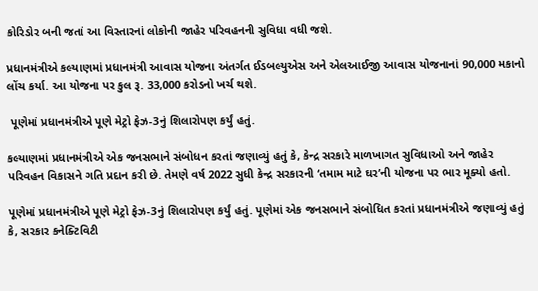કોરિડોર બની જતાં આ વિસ્તારનાં લોકોની જાહેર પરિવહનની સુવિધા વધી જશે.

પ્રધાનમંત્રીએ કલ્યાણમાં પ્રધાનમંત્રી આવાસ યોજના અંતર્ગત ઈડબલ્યુએસ અને એલઆઈજી આવાસ યોજનાનાં 90,000 મકાનો લોંચ કર્યા. આ યોજના પર કુલ રૂ. 33,000 કરોડનો ખર્ચ થશે.

 પૂણેમાં પ્રધાનમંત્રીએ પૂણે મેટ્રો ફેઝ-3નું શિલારોપણ કર્યું હતું.

કલ્યાણમાં પ્રધાનમંત્રીએ એક જનસભાને સંબોધન કરતાં જણાવ્યું હતું કે, કેન્દ્ર સરકારે માળખાગત સુવિધાઓ અને જાહેર પરિવહન વિકાસને ગતિ પ્રદાન કરી છે. તેમણે વર્ષ 2022 સુધી કેન્દ્ર સરકારની ‘તમામ માટે ઘર’ની યોજના પર ભાર મૂક્યો હતો.

પૂણેમાં પ્રધાનમંત્રીએ પૂણે મેટ્રો ફેઝ-3નું શિલારોપણ કર્યું હતું. પૂણેમાં એક જનસભાને સંબોધિત કરતાં પ્રધાનમંત્રીએ જણાવ્યું હતું કે, સરકાર કનેક્ટિવિટી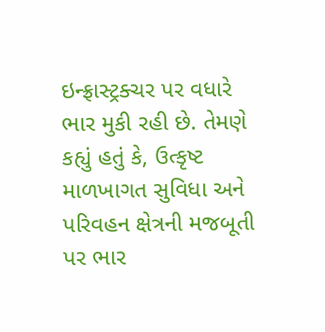ઇન્ફ્રાસ્ટ્રક્ચર પર વધારે ભાર મુકી રહી છે. તેમણે કહ્યું હતું કે, ઉત્કૃષ્ટ માળખાગત સુવિધા અને પરિવહન ક્ષેત્રની મજબૂતી પર ભાર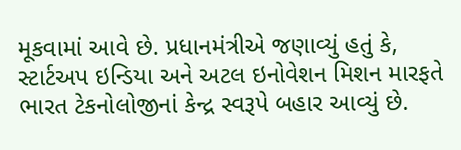મૂકવામાં આવે છે. પ્રધાનમંત્રીએ જણાવ્યું હતું કે, સ્ટાર્ટઅપ ઇન્ડિયા અને અટલ ઇનોવેશન મિશન મારફતે ભારત ટેકનોલોજીનાં કેન્દ્ર સ્વરૂપે બહાર આવ્યું છે.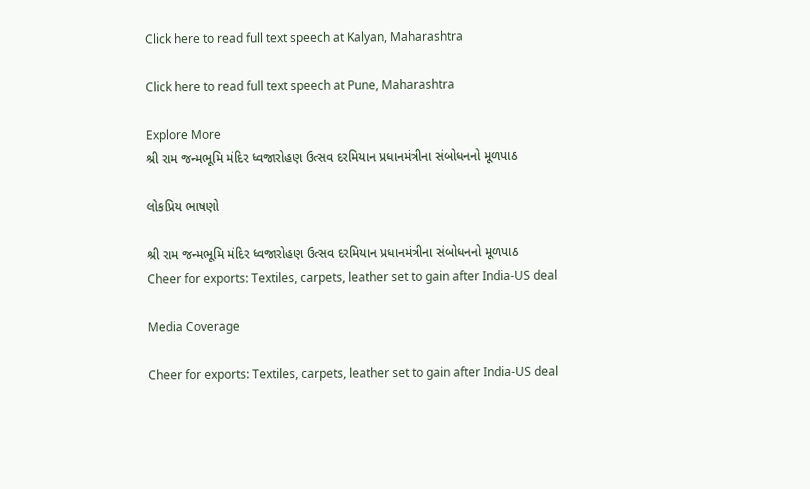Click here to read full text speech at Kalyan, Maharashtra

Click here to read full text speech at Pune, Maharashtra

Explore More
શ્રી રામ જન્મભૂમિ મંદિર ધ્વજારોહણ ઉત્સવ દરમિયાન પ્રધાનમંત્રીના સંબોધનનો મૂળપાઠ

લોકપ્રિય ભાષણો

શ્રી રામ જન્મભૂમિ મંદિર ધ્વજારોહણ ઉત્સવ દરમિયાન પ્રધાનમંત્રીના સંબોધનનો મૂળપાઠ
Cheer for exports: Textiles, carpets, leather set to gain after India-US deal

Media Coverage

Cheer for exports: Textiles, carpets, leather set to gain after India-US deal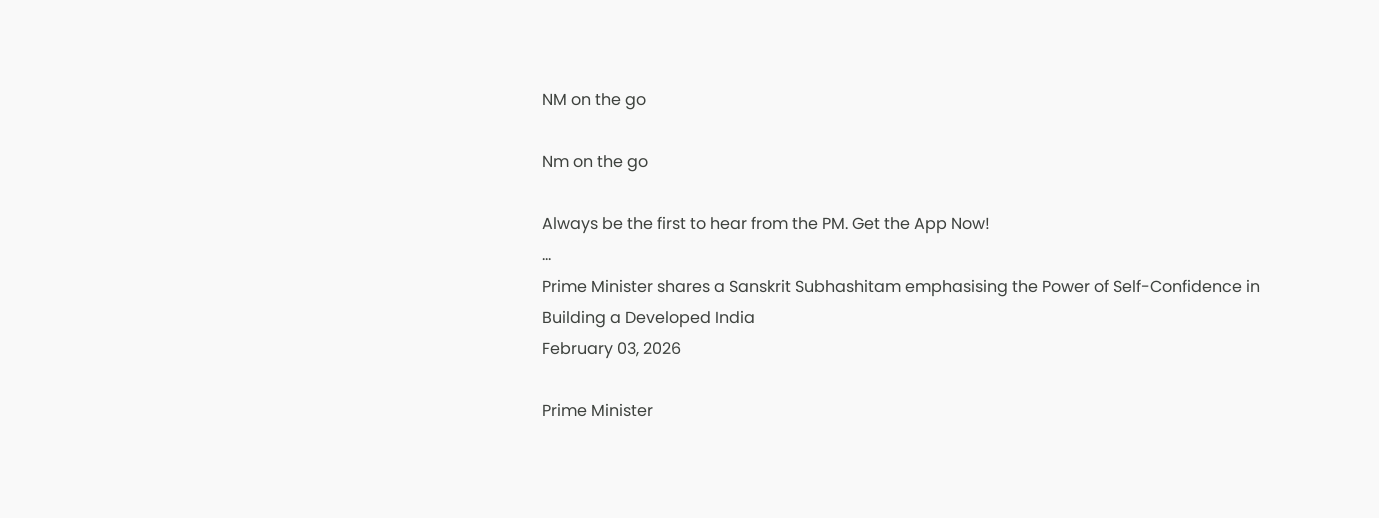NM on the go

Nm on the go

Always be the first to hear from the PM. Get the App Now!
...
Prime Minister shares a Sanskrit Subhashitam emphasising the Power of Self-Confidence in Building a Developed India
February 03, 2026

Prime Minister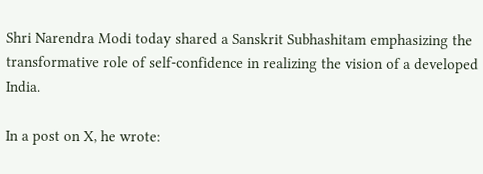Shri Narendra Modi today shared a Sanskrit Subhashitam emphasizing the transformative role of self-confidence in realizing the vision of a developed India.

In a post on X, he wrote: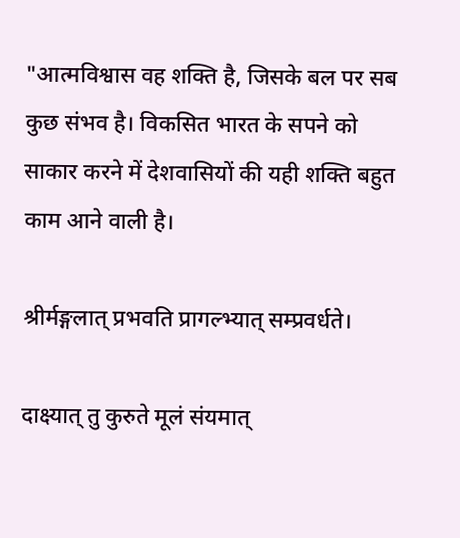"आत्मविश्वास वह शक्ति है, जिसके बल पर सब कुछ संभव है। विकसित भारत के सपने को साकार करने में देशवासियों की यही शक्ति बहुत काम आने वाली है।

श्रीर्मङ्गलात् प्रभवति प्रागल्भ्यात् सम्प्रवर्धते।

दाक्ष्यात् तु कुरुते मूलं संयमात्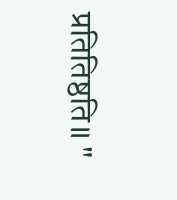प्रतितिष्ठति॥ "